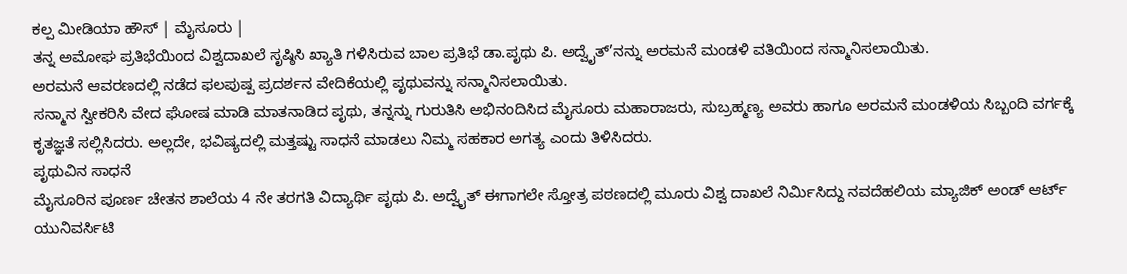ಕಲ್ಪ ಮೀಡಿಯಾ ಹೌಸ್ | ಮೈಸೂರು |
ತನ್ನ ಅಮೋಘ ಪ್ರತಿಭೆಯಿಂದ ವಿಶ್ವದಾಖಲೆ ಸೃಷ್ಠಿಸಿ ಖ್ಯಾತಿ ಗಳಿಸಿರುವ ಬಾಲ ಪ್ರತಿಭೆ ಡಾ.ಪೃಥು ಪಿ. ಅದ್ವೈತ್’ನನ್ನು ಅರಮನೆ ಮಂಡಳಿ ವತಿಯಿಂದ ಸನ್ಮಾನಿಸಲಾಯಿತು.
ಅರಮನೆ ಆವರಣದಲ್ಲಿ ನಡೆದ ಫಲಪುಷ್ಪ ಪ್ರದರ್ಶನ ವೇದಿಕೆಯಲ್ಲಿ ಪೃಥುವನ್ನು ಸನ್ಮಾನಿಸಲಾಯಿತು.
ಸನ್ಮಾನ ಸ್ವೀಕರಿಸಿ ವೇದ ಘೋಷ ಮಾಡಿ ಮಾತನಾಡಿದ ಪೃಥು, ತನ್ನನ್ನು ಗುರುತಿಸಿ ಅಭಿನಂದಿಸಿದ ಮೈಸೂರು ಮಹಾರಾಜರು, ಸುಬ್ರಹ್ಮಣ್ಯ ಅವರು ಹಾಗೂ ಅರಮನೆ ಮಂಡಳಿಯ ಸಿಬ್ಬಂದಿ ವರ್ಗಕ್ಕೆ ಕೃತಜ್ಞತೆ ಸಲ್ಲಿಸಿದರು. ಅಲ್ಲದೇ, ಭವಿಷ್ಯದಲ್ಲಿ ಮತ್ತಷ್ಟು ಸಾಧನೆ ಮಾಡಲು ನಿಮ್ಮ ಸಹಕಾರ ಅಗತ್ಯ ಎಂದು ತಿಳಿಸಿದರು.
ಪೃಥುವಿನ ಸಾಧನೆ
ಮೈಸೂರಿನ ಪೂರ್ಣ ಚೇತನ ಶಾಲೆಯ 4 ನೇ ತರಗತಿ ವಿದ್ಯಾರ್ಥಿ ಪೃಥು ಪಿ. ಅದ್ವೈತ್ ಈಗಾಗಲೇ ಸ್ತೋತ್ರ ಪಠಣದಲ್ಲಿ ಮೂರು ವಿಶ್ವ ದಾಖಲೆ ನಿರ್ಮಿಸಿದ್ದು ನವದೆಹಲಿಯ ಮ್ಯಾಜಿಕ್ ಅಂಡ್ ಆರ್ಟ್ ಯುನಿವರ್ಸಿಟಿ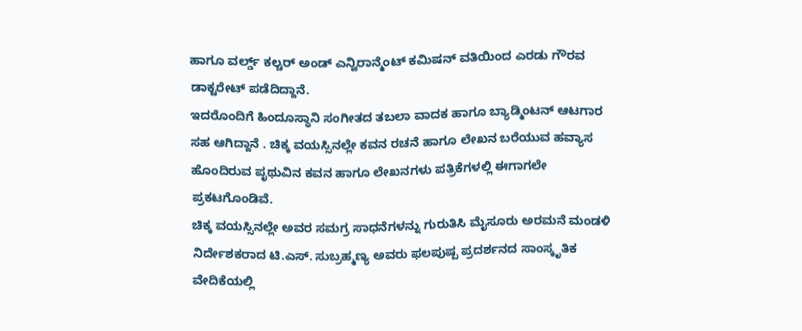ಹಾಗೂ ವರ್ಲ್ಡ್ ಕಲ್ಚರ್ ಅಂಡ್ ಎನ್ವಿರಾನ್ಮೆಂಟ್ ಕಮಿಷನ್ ವತಿಯಿಂದ ಎರಡು ಗೌರವ ಡಾಕ್ಟರೇಟ್ ಪಡೆದಿದ್ದಾನೆ.
ಇದರೊಂದಿಗೆ ಹಿಂದೂಸ್ಥಾನಿ ಸಂಗೀತದ ತಬಲಾ ವಾದಕ ಹಾಗೂ ಬ್ಯಾಡ್ಮಿಂಟನ್ ಆಟಗಾರ ಸಹ ಆಗಿದ್ದಾನೆ . ಚಿಕ್ಕ ವಯಸ್ಸಿನಲ್ಲೇ ಕವನ ರಚನೆ ಹಾಗೂ ಲೇಖನ ಬರೆಯುವ ಹವ್ಯಾಸ ಹೊಂದಿರುವ ಪೃಥುವಿನ ಕವನ ಹಾಗೂ ಲೇಖನಗಳು ಪತ್ರಿಕೆಗಳಲ್ಲಿ ಈಗಾಗಲೇ ಪ್ರಕಟಗೊಂಡಿವೆ.
ಚಿಕ್ಕ ವಯಸ್ಸಿನಲ್ಲೇ ಅವರ ಸಮಗ್ರ ಸಾಧನೆಗಳನ್ನು ಗುರುತಿಸಿ ಮೈಸೂರು ಅರಮನೆ ಮಂಡಳಿ ನಿರ್ದೇಶಕರಾದ ಟಿ.ಎಸ್. ಸುಬ್ರಹ್ಮಣ್ಯ ಅವರು ಫಲಪುಷ್ಪ ಪ್ರದರ್ಶನದ ಸಾಂಸ್ಕೃತಿಕ ವೇದಿಕೆಯಲ್ಲಿ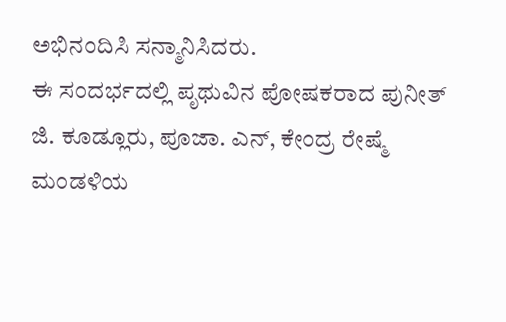ಅಭಿನಂದಿಸಿ ಸನ್ಮಾನಿಸಿದರು.
ಈ ಸಂದರ್ಭದಲ್ಲಿ ಪೃಥುವಿನ ಪೋಷಕರಾದ ಪುನೀತ್ ಜಿ. ಕೂಡ್ಲೂರು, ಪೂಜಾ. ಎನ್, ಕೇಂದ್ರ ರೇಷ್ಮೆ ಮಂಡಳಿಯ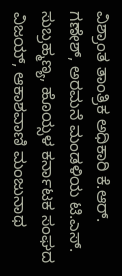ವಿಶ್ರಾಂತ ತಾಂತ್ರಿಕ ಅಧಿಕಾರಿ ಕೆ.ಆರ್. ಗಣೇಶ್, ಅರಮನೆ ಮಂಡಳಿಯ ಟಿ.ಎಸ್. ಸುಬ್ರಹ್ಮಣ್ಯ, ಹೊಯ್ಸಳ ಕರ್ನಾಟಕ ಸಂಘದ ವಿಜಯ್, ಆಕಾಶವಾಣಿ ಮಂಜುನಾಥ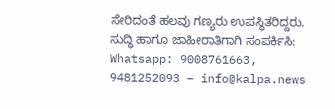ಸೇರಿದಂತೆ ಹಲವು ಗಣ್ಯರು ಉಪಸ್ಥಿತರಿದ್ದರು.
ಸುದ್ಧಿ ಹಾಗೂ ಜಾಹೀರಾತಿಗಾಗಿ ಸಂಪರ್ಕಿಸಿ: Whatsapp: 9008761663, 9481252093 – info@kalpa.news